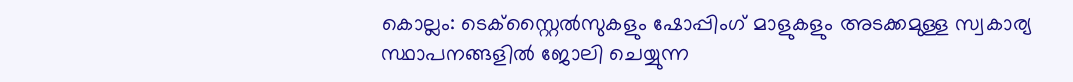കൊല്ലം: ടെക്സ്റ്റൈൽസുകളും ഷോപ്പിംഗ് മാളുകളും അടക്കമുള്ള സ്വകാര്യ സ്ഥാപനങ്ങളിൽ ജോലി ചെയ്യുന്ന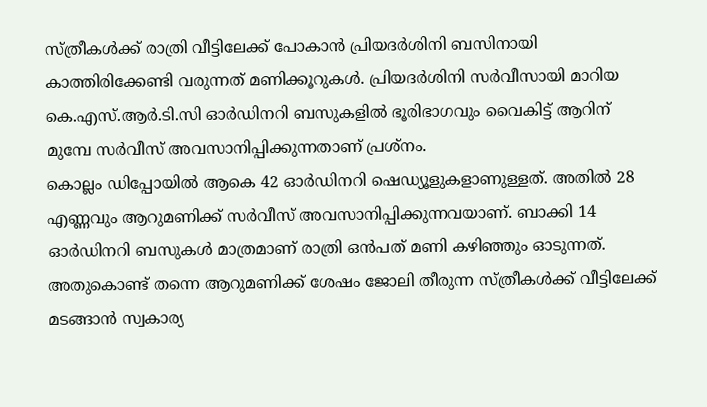സ്ത്രീകൾക്ക് രാത്രി വീട്ടിലേക്ക് പോകാൻ പ്രിയദർശിനി ബസിനായി കാത്തിരിക്കേണ്ടി വരുന്നത് മണിക്കൂറുകൾ. പ്രിയദർശിനി സർവീസായി മാറിയ കെ.എസ്.ആർ.ടി.സി ഓർഡിനറി ബസുകളിൽ ഭൂരിഭാഗവും വൈകിട്ട് ആറിന് മുമ്പേ സർവീസ് അവസാനിപ്പിക്കുന്നതാണ് പ്രശ്നം.
കൊല്ലം ഡിപ്പോയിൽ ആകെ 42 ഓർഡിനറി ഷെഡ്യൂളുകളാണുള്ളത്. അതിൽ 28 എണ്ണവും ആറുമണിക്ക് സർവീസ് അവസാനിപ്പിക്കുന്നവയാണ്. ബാക്കി 14 ഓർഡിനറി ബസുകൾ മാത്രമാണ് രാത്രി ഒൻപത് മണി കഴിഞ്ഞും ഓടുന്നത്. അതുകൊണ്ട് തന്നെ ആറുമണിക്ക് ശേഷം ജോലി തീരുന്ന സ്ത്രീകൾക്ക് വീട്ടിലേക്ക് മടങ്ങാൻ സ്വകാര്യ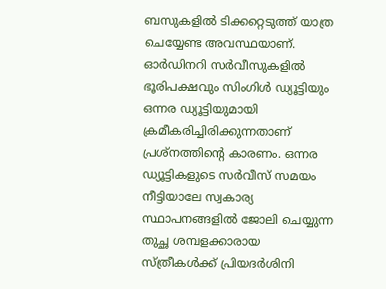ബസുകളിൽ ടിക്കറ്റെടുത്ത് യാത്ര ചെയ്യേണ്ട അവസ്ഥയാണ്. ഓർഡിനറി സർവീസുകളിൽ ഭൂരിപക്ഷവും സിംഗിൾ ഡ്യൂട്ടിയും ഒന്നര ഡ്യൂട്ടിയുമായി ക്രമീകരിച്ചിരിക്കുന്നതാണ് പ്രശ്നത്തിന്റെ കാരണം. ഒന്നര ഡ്യൂട്ടികളുടെ സർവീസ് സമയം നീട്ടിയാലേ സ്വകാര്യ സ്ഥാപനങ്ങളിൽ ജോലി ചെയ്യുന്ന തുച്ഛ ശമ്പളക്കാരായ സ്ത്രീകൾക്ക് പ്രിയദർശിനി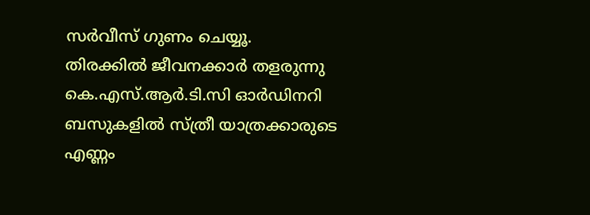സർവീസ് ഗുണം ചെയ്യൂ.
തിരക്കിൽ ജീവനക്കാർ തളരുന്നു
കെ.എസ്.ആർ.ടി.സി ഓർഡിനറി ബസുകളിൽ സ്ത്രീ യാത്രക്കാരുടെ എണ്ണം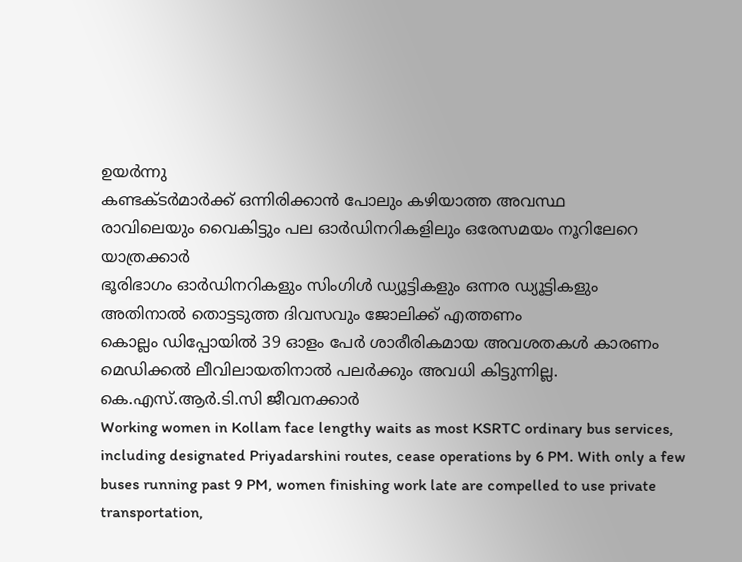ഉയർന്നു
കണ്ടക്ടർമാർക്ക് ഒന്നിരിക്കാൻ പോലും കഴിയാത്ത അവസ്ഥ
രാവിലെയും വൈകിട്ടും പല ഓർഡിനറികളിലും ഒരേസമയം നൂറിലേറെ യാത്രക്കാർ
ഭൂരിഭാഗം ഓർഡിനറികളും സിംഗിൾ ഡ്യൂട്ടികളും ഒന്നര ഡ്യൂട്ടികളും
അതിനാൽ തൊട്ടടുത്ത ദിവസവും ജോലിക്ക് എത്തണം
കൊല്ലം ഡിപ്പോയിൽ 39 ഓളം പേർ ശാരീരികമായ അവശതകൾ കാരണം മെഡിക്കൽ ലീവിലായതിനാൽ പലർക്കും അവധി കിട്ടുന്നില്ല.
കെ.എസ്.ആർ.ടി.സി ജീവനക്കാർ
Working women in Kollam face lengthy waits as most KSRTC ordinary bus services, including designated Priyadarshini routes, cease operations by 6 PM. With only a few buses running past 9 PM, women finishing work late are compelled to use private transportation,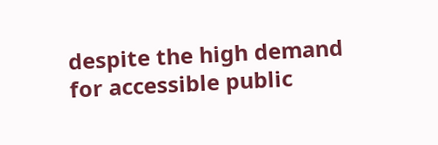despite the high demand for accessible public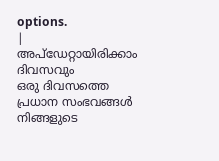options.
|
അപ്ഡേറ്റായിരിക്കാം ദിവസവും
ഒരു ദിവസത്തെ പ്രധാന സംഭവങ്ങൾ നിങ്ങളുടെ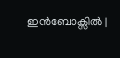ഇൻബോക്സിൽ |